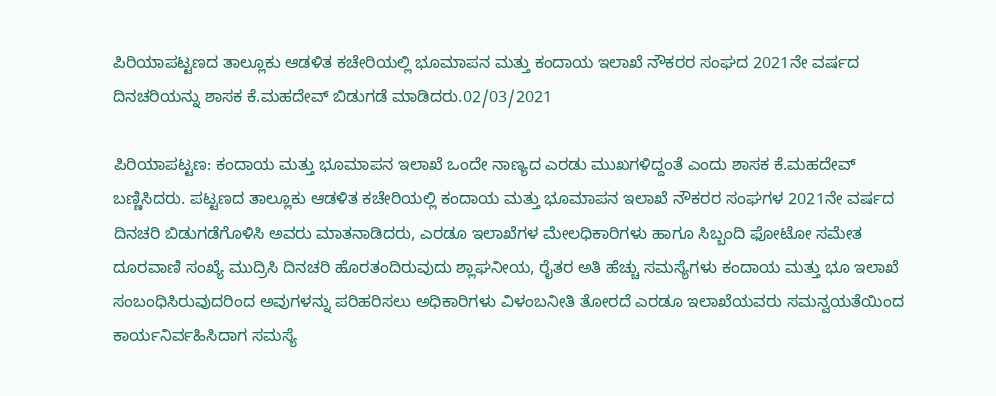ಪಿರಿಯಾಪಟ್ಟಣದ ತಾಲ್ಲೂಕು ಆಡಳಿತ ಕಚೇರಿಯಲ್ಲಿ ಭೂಮಾಪನ ಮತ್ತು ಕಂದಾಯ ಇಲಾಖೆ ನೌಕರರ ಸಂಘದ 2021ನೇ ವರ್ಷದ ದಿನಚರಿಯನ್ನು ಶಾಸಕ ಕೆ.ಮಹದೇವ್ ಬಿಡುಗಡೆ ಮಾಡಿದರು.02/03/2021

ಪಿರಿಯಾಪಟ್ಟಣ: ಕಂದಾಯ ಮತ್ತು ಭೂಮಾಪನ ಇಲಾಖೆ ಒಂದೇ ನಾಣ್ಯದ ಎರಡು ಮುಖಗಳಿದ್ದಂತೆ ಎಂದು ಶಾಸಕ ಕೆ.ಮಹದೇವ್ ಬಣ್ಣಿಸಿದರು. ಪಟ್ಟಣದ ತಾಲ್ಲೂಕು ಆಡಳಿತ ಕಚೇರಿಯಲ್ಲಿ ಕಂದಾಯ ಮತ್ತು ಭೂಮಾಪನ ಇಲಾಖೆ ನೌಕರರ ಸಂಘಗಳ 2021ನೇ ವರ್ಷದ ದಿನಚರಿ ಬಿಡುಗಡೆಗೊಳಿಸಿ ಅವರು ಮಾತನಾಡಿದರು, ಎರಡೂ ಇಲಾಖೆಗಳ ಮೇಲಧಿಕಾರಿಗಳು ಹಾಗೂ ಸಿಬ್ಬಂದಿ ಫೋಟೋ ಸಮೇತ ದೂರವಾಣಿ ಸಂಖ್ಯೆ ಮುದ್ರಿಸಿ ದಿನಚರಿ ಹೊರತಂದಿರುವುದು ಶ್ಲಾಘನೀಯ, ರೈತರ ಅತಿ ಹೆಚ್ಚು ಸಮಸ್ಯೆಗಳು ಕಂದಾಯ ಮತ್ತು ಭೂ ಇಲಾಖೆ ಸಂಬಂಧಿಸಿರುವುದರಿಂದ ಅವುಗಳನ್ನು ಪರಿಹರಿಸಲು ಅಧಿಕಾರಿಗಳು ವಿಳಂಬನೀತಿ ತೋರದೆ ಎರಡೂ ಇಲಾಖೆಯವರು ಸಮನ್ವಯತೆಯಿಂದ ಕಾರ್ಯನಿರ್ವಹಿಸಿದಾಗ ಸಮಸ್ಯೆ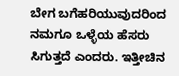ಬೇಗ ಬಗೆಹರಿಯುವುದರಿಂದ ನಮಗೂ ಒಳ್ಳೆಯ ಹೆಸರು ಸಿಗುತ್ತದೆ ಎಂದರು. ಇತ್ತೀಚಿನ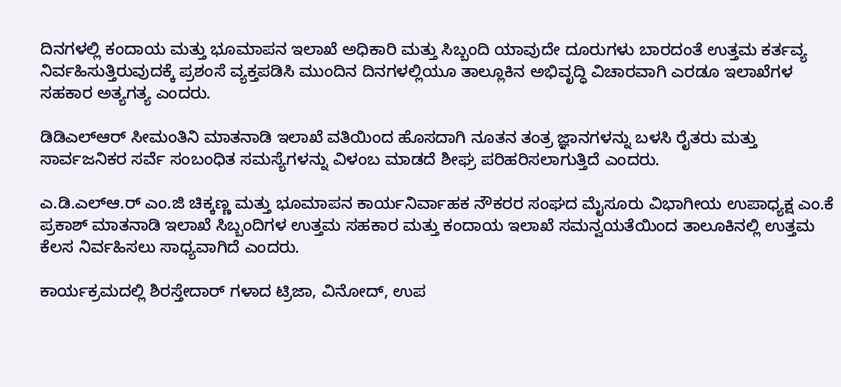ದಿನಗಳಲ್ಲಿ ಕಂದಾಯ ಮತ್ತು ಭೂಮಾಪನ ಇಲಾಖೆ ಅಧಿಕಾರಿ ಮತ್ತು ಸಿಬ್ಬಂದಿ ಯಾವುದೇ ದೂರುಗಳು ಬಾರದಂತೆ ಉತ್ತಮ ಕರ್ತವ್ಯ ನಿರ್ವಹಿಸುತ್ತಿರುವುದಕ್ಕೆ ಪ್ರಶಂಸೆ ವ್ಯಕ್ತಪಡಿಸಿ ಮುಂದಿನ ದಿನಗಳಲ್ಲಿಯೂ ತಾಲ್ಲೂಕಿನ ಅಭಿವೃದ್ಧಿ ವಿಚಾರವಾಗಿ ಎರಡೂ ಇಲಾಖೆಗಳ ಸಹಕಾರ ಅತ್ಯಗತ್ಯ ಎಂದರು.

ಡಿಡಿಎಲ್ಆರ್ ಸೀಮಂತಿನಿ ಮಾತನಾಡಿ ಇಲಾಖೆ ವತಿಯಿಂದ ಹೊಸದಾಗಿ ನೂತನ ತಂತ್ರ ಜ್ಞಾನಗಳನ್ನು ಬಳಸಿ ರೈತರು ಮತ್ತು ಸಾರ್ವಜನಿಕರ ಸರ್ವೆ ಸಂಬಂಧಿತ ಸಮಸ್ಯೆಗಳನ್ನು ವಿಳಂಬ ಮಾಡದೆ ಶೀಘ್ರ ಪರಿಹರಿಸಲಾಗುತ್ತಿದೆ ಎಂದರು.

ಎ.ಡಿ.ಎಲ್ಆ.ರ್ ಎಂ.ಜಿ ಚಿಕ್ಕಣ್ಣ ಮತ್ತು ಭೂಮಾಪನ ಕಾರ್ಯನಿರ್ವಾಹಕ ನೌಕರರ ಸಂಘದ ಮೈಸೂರು ವಿಭಾಗೀಯ ಉಪಾಧ್ಯಕ್ಷ ಎಂ.ಕೆ ಪ್ರಕಾಶ್ ಮಾತನಾಡಿ ಇಲಾಖೆ ಸಿಬ್ಬಂದಿಗಳ ಉತ್ತಮ ಸಹಕಾರ ಮತ್ತು ಕಂದಾಯ ಇಲಾಖೆ ಸಮನ್ವಯತೆಯಿಂದ ತಾಲೂಕಿನಲ್ಲಿ ಉತ್ತಮ ಕೆಲಸ ನಿರ್ವಹಿಸಲು ಸಾಧ್ಯವಾಗಿದೆ ಎಂದರು.

ಕಾರ್ಯಕ್ರಮದಲ್ಲಿ ಶಿರಸ್ತೇದಾರ್ ಗಳಾದ ಟ್ರಿಜಾ, ವಿನೋದ್, ಉಪ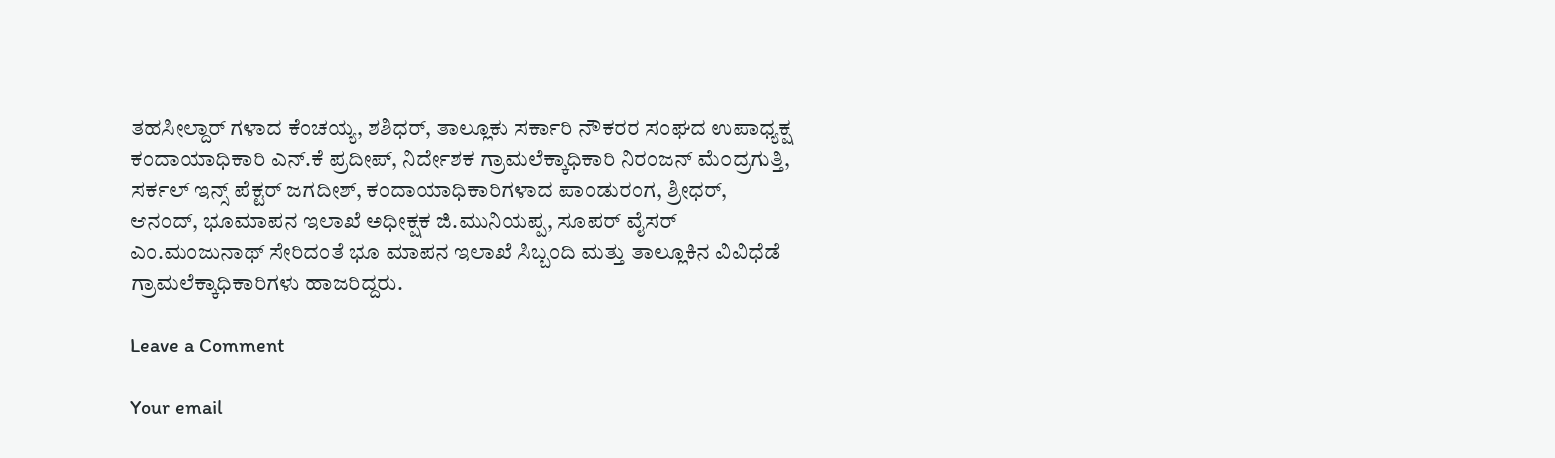ತಹಸೀಲ್ದಾರ್ ಗಳಾದ ಕೆಂಚಯ್ಯ, ಶಶಿಧರ್, ತಾಲ್ಲೂಕು ಸರ್ಕಾರಿ ನೌಕರರ ಸಂಘದ ಉಪಾಧ್ಯಕ್ಷ ಕಂದಾಯಾಧಿಕಾರಿ ಎನ್.ಕೆ ಪ್ರದೀಪ್, ನಿರ್ದೇಶಕ ಗ್ರಾಮಲೆಕ್ಕಾಧಿಕಾರಿ ನಿರಂಜನ್ ಮೆ೦ದ್ರಗುತ್ತಿ, ಸರ್ಕಲ್ ಇನ್ಸ್ ಪೆಕ್ಟರ್ ಜಗದೀಶ್, ಕಂದಾಯಾಧಿಕಾರಿಗಳಾದ ಪಾಂಡುರಂಗ, ಶ್ರೀಧರ್, ಆನಂದ್, ಭೂಮಾಪನ ಇಲಾಖೆ ಅಧೀಕ್ಷಕ ಜಿ.ಮುನಿಯಪ್ಪ, ಸೂಪರ್ ವೈಸರ್ ಎಂ.ಮಂಜುನಾಥ್ ಸೇರಿದಂತೆ ಭೂ ಮಾಪನ ಇಲಾಖೆ ಸಿಬ್ಬಂದಿ ಮತ್ತು ತಾಲ್ಲೂಕಿನ ವಿವಿಧೆಡೆ ಗ್ರಾಮಲೆಕ್ಕಾಧಿಕಾರಿಗಳು ಹಾಜರಿದ್ದರು.

Leave a Comment

Your email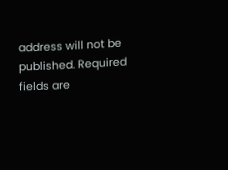address will not be published. Required fields are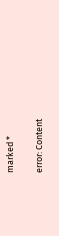marked *

error: Content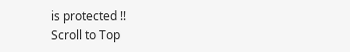is protected !!
Scroll to Top